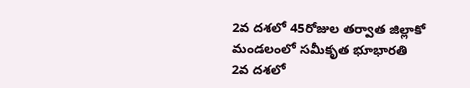2వ దశలో 45రోజుల తర్వాత జిల్లాకో మండలంలో సమీకృత భూభారతి
2వ దశలో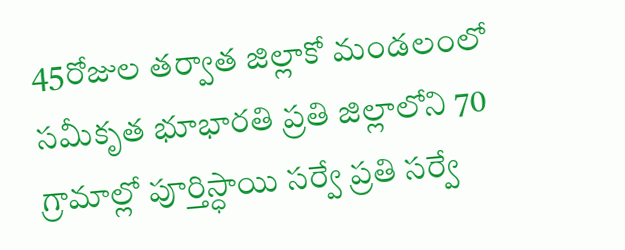45రోజుల తర్వాత జిల్లాకో మండలంలో సమీకృత భూభారతి ప్రతి జిల్లాలోని 70 గ్రామాల్లో పూర్తిస్ధాయి సర్వే ప్రతి సర్వే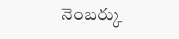నెంబర్కు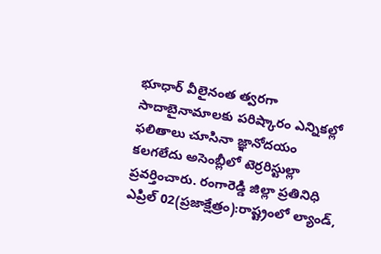భూధార్ వీలైనంత త్వరగా సాదాబైనామాలకు పరిష్కారం ఎన్నికల్లో ఫలితాలు చూసినా జ్ఞానోదయం కలగలేదు అసెంబ్లీలో టెర్రరిస్టుల్లా ప్రవర్తించారు. రంగారెడ్డి జిల్లా ప్రతినిధి ఎప్రిల్ 02(ప్రజాక్షేత్రం):రాష్ట్రంలో ల్యాండ్,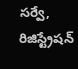సర్వే, రిజిస్ట్రేషన్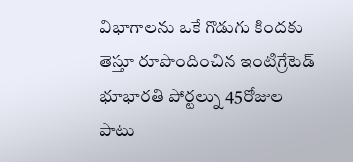విభాగాలను ఒకే గొడుగు కిందకు తెస్తూ రూపొందించిన ఇంటిగ్రేటెడ్ భూభారతి పోర్టల్ను 45రోజుల పాటు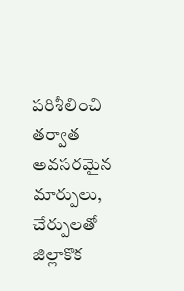పరిశీలించి తర్వాత అవసరమైన మార్పులు, చేర్పులతో జిల్లాకొక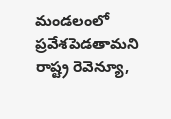మండలంలో ప్రవేశపెడతామని రాష్ట్ర రెవెన్యూ,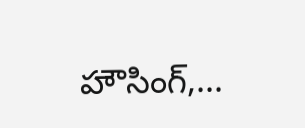హౌసింగ్,...